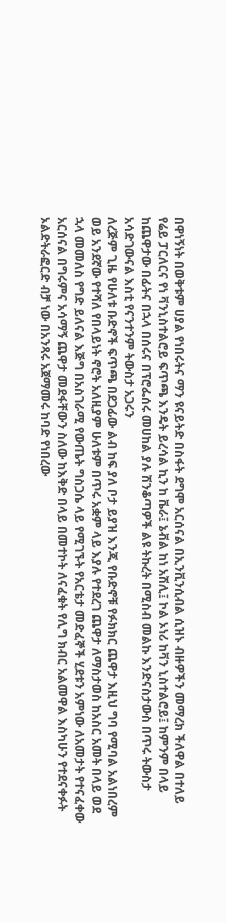በዋነኝነት በወቅቱም ሀያል የነበሩትና ማን ዩናይትድ በስፋት ደግሞ አርሰናል በኢንቪንሲብል ሲዝኑ ብዙዎችን መማረክ ችለዋል በተለይ የሬይ ፓርለርና የነ ቫንኒስተልሮይ ፍጥጫ እንዴት ይረሳል ኪን ከ ቬራ፤ ኔቭል ከነ አሽሊ፤ ኮል ኦነሪ ከቫን ኒስተልሮይ፤ ከምንም በላይ ከጨዋታው በፊትና በኋላ በሰሩና በፕሮፌሰሩ መሀከል ያሉ ሽንቆጣዎች ልዩ ትኩረት በሚስብ መልኩ እንድናስታውስ በጥሩ ትውስታ አሳድገውናል እስቲ የናንተንም ትውስታ አጋሩን
ለረጅም ጊዜ የሁለቱ ቡድኖች ፍጥጫ በደጋፊው ልብ ከፍ ያለ ቦታ ይያዝ እንጂ የቡድኖቹ የፉክክር ጨዋታ እዚህ ግባ የሚባል አልነበረም ወይ አንደኛው የተሻለ የበላይነት ኖሮት አለዚያም ሁለቱም በጥሩ አቋም ላይ እያሉ የተደረገ ጨዋታ ለማስታወስ ከአስር አመት በላይ ወደ ኋላ መመለስ የግድ ይለናል እጅግ በአስገራሚ የውጤት ግስጋሴ ላይ የሚገኙት የአርቴታ መድፈኞች ሂደቱን አምነው ለአመታት የተናፈቀው አርሰናል በግሩምና አሳማኝ ጨዋታ መደፋቸውን ስለው ከእቅድ በላይ በመተኮት ለናፈቁት የሊግ ክብር አልመዋል እስካሁን የተደናቀፉት ኦልድትራፎርድ ብቻ ነው በአንጻሩ አጀማመሩ ከባድ የነበረው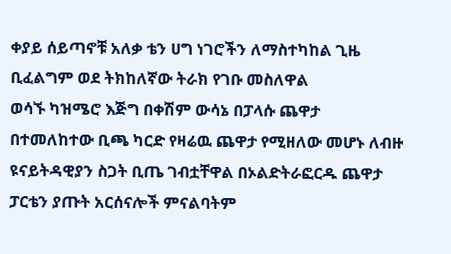ቀያይ ሰይጣኖቹ አለቃ ቴን ሀግ ነገሮችን ለማስተካከል ጊዜ ቢፈልግም ወደ ትክከለኛው ትራክ የገቡ መስለዋል
ወሳኙ ካዝሜሮ እጅግ በቀሽም ውሳኔ በፓላሱ ጨዋታ በተመለከተው ቢጫ ካርድ የዛሬዉ ጨዋታ የሚዘለው መሆኑ ለብዙ ዩናይትዳዊያን ስጋት ቢጤ ገብቷቸዋል በኦልድትራፎርዱ ጨዋታ ፓርቴን ያጡት አርሰናሎች ምናልባትም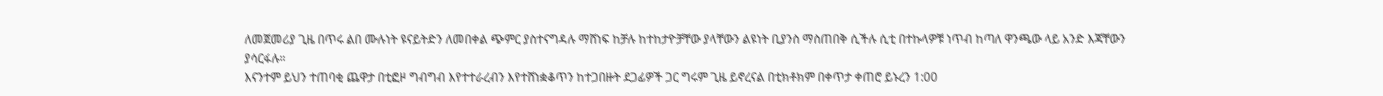ለመጀመሪያ ጊዜ በጥሩ ልበ ሙሉነት ዩናይትድን ለመበቀል ጭምር ያስተናግዳሉ ማሸነፍ ከቻሉ ከተከታዮቻቸው ያላቸውን ልዩነት ቢያንስ ማስጠበቅ ሲችሉ ሲቲ በተኩላዎቹ ነጥብ ከጣለ ዋንጫው ላይ አንድ እጃቸውን ያሳርፋሉ።
እናንተም ይህን ተጠባቂ ጨዋታ በቲፎዞ ግብግብ እየተተራረብን እየተሸነቋቆጥን ከተጋበዙት ደጋፊዎች ጋር ግሩም ጊዜ ይኖረናል በቲክቶክም በቀጥታ ቀጠሮ ይኑረን 1:00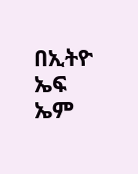በኢትዮ ኤፍ ኤም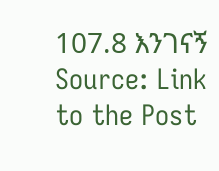107.8 እንገናኝ
Source: Link to the Post